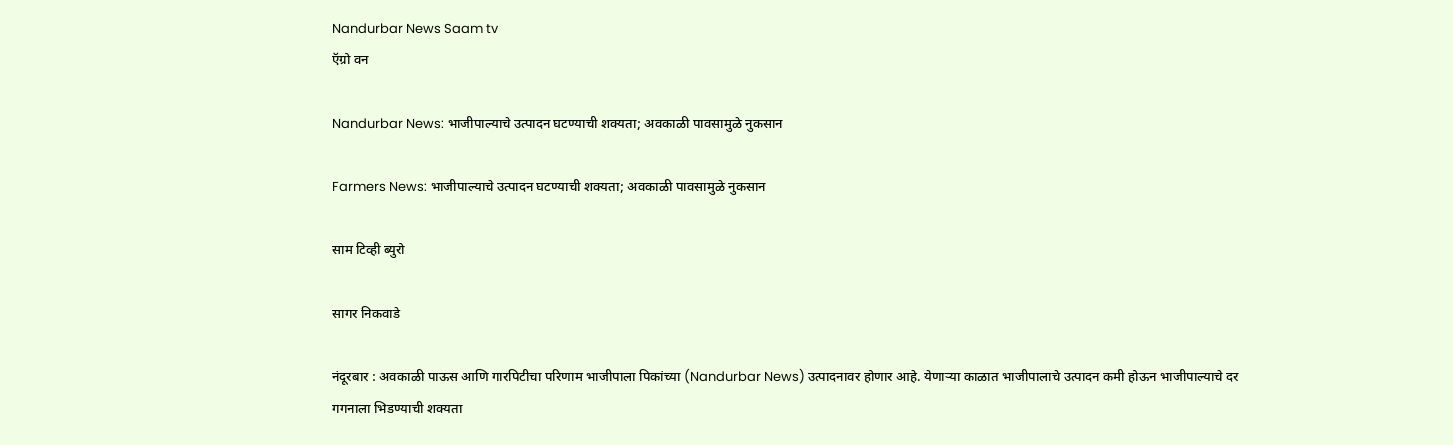Nandurbar News Saam tv
ऍग्रो वन

Nandurbar News: भाजीपाल्याचे उत्पादन घटण्याची शक्यता; अवकाळी पावसामुळे नुकसान

Farmers News: भाजीपाल्याचे उत्पादन घटण्याची शक्यता; अवकाळी पावसामुळे नुकसान

साम टिव्ही ब्युरो

सागर निकवाडे

नंदूरबार : अवकाळी पाऊस आणि गारपिटीचा परिणाम भाजीपाला पिकांच्या (Nandurbar News) उत्पादनावर होणार आहे. येणाऱ्या काळात भाजीपालाचे उत्पादन कमी होऊन भाजीपाल्याचे दर गगनाला भिडण्याची शक्यता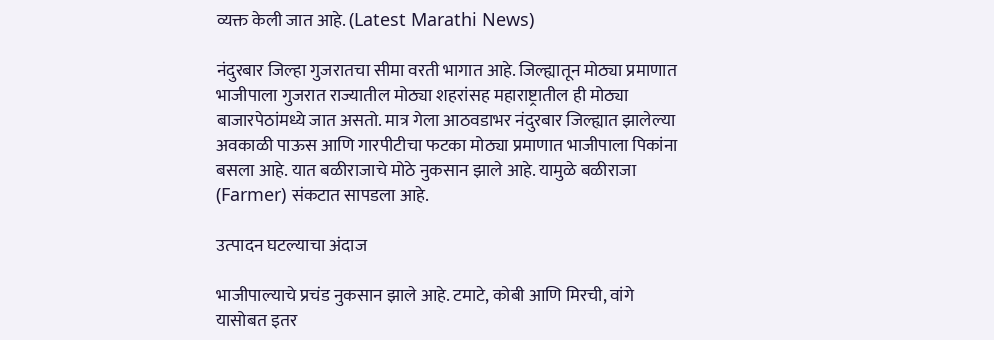व्यक्त केली जात आहे. (Latest Marathi News)

नंदुरबार जिल्हा गुजरातचा सीमा वरती भागात आहे. जिल्ह्यातून मोठ्या प्रमाणात भाजीपाला गुजरात राज्यातील मोठ्या शहरांसह महाराष्ट्रातील ही मोठ्या बाजारपेठांमध्ये जात असतो. मात्र गेला आठवडाभर नंदुरबार जिल्ह्यात झालेल्या अवकाळी पाऊस आणि गारपीटीचा फटका मोठ्या प्रमाणात भाजीपाला पिकांना बसला आहे. यात बळीराजाचे मोठे नुकसान झाले आहे. यामुळे बळीराजा (Farmer) संकटात सापडला आहे.

उत्‍पादन घटल्याचा अंदाज

भाजीपाल्याचे प्रचंड नुकसान झाले आहे. टमाटे, कोबी आणि मिरची, वांगे यासोबत इतर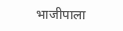भाजीपाला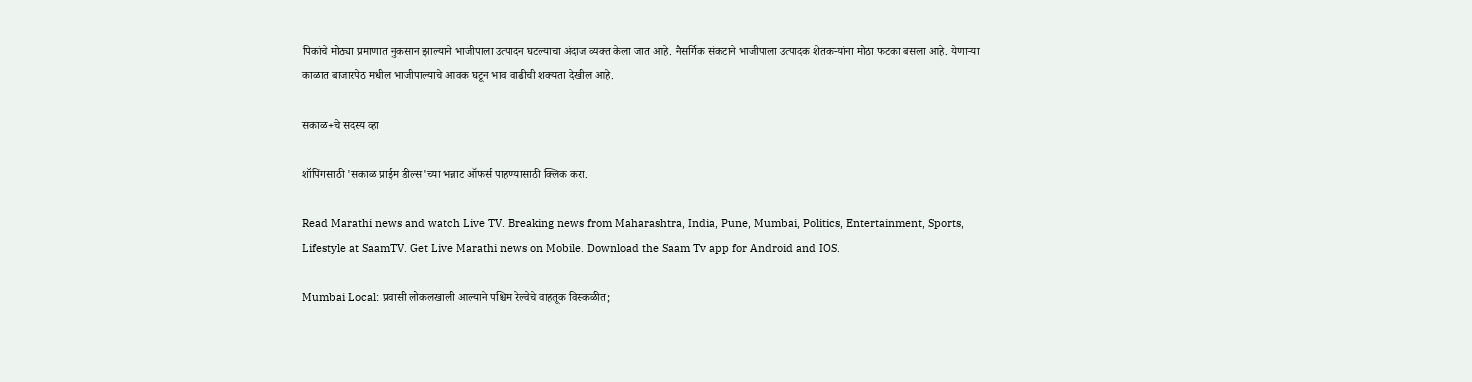पिकांचे मोठ्या प्रमाणात नुकसान झाल्याने भाजीपाला उत्पादन घटल्याचा अंदाज व्यक्त केला जात आहे. नैसर्गिक संकटाने भाजीपाला उत्पादक शेतकऱ्यांना मोठा फटका बसला आहे. येणाऱ्या काळात बाजारपेठ मधील भाजीपाल्याचे आवक घटून भाव वाढीची शक्यता देखील आहे.

सकाळ+चे सदस्य व्हा

शॉपिंगसाठी 'सकाळ प्राईम डील्स'च्या भन्नाट ऑफर्स पाहण्यासाठी क्लिक करा.

Read Marathi news and watch Live TV. Breaking news from Maharashtra, India, Pune, Mumbai, Politics, Entertainment, Sports, Lifestyle at SaamTV. Get Live Marathi news on Mobile. Download the Saam Tv app for Android and IOS.

Mumbai Local: प्रवासी लोकलखाली आल्याने पश्चिम रेल्वेचे वाहतूक विस्कळीत;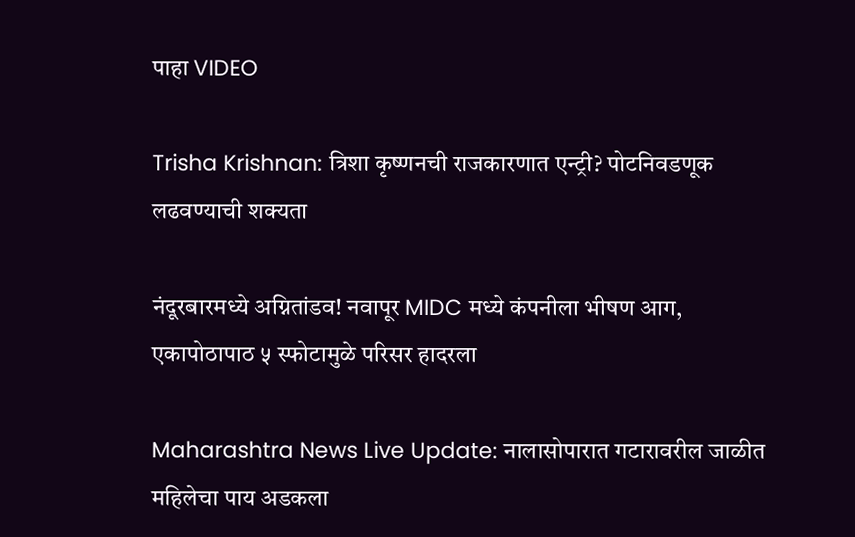पाहा VIDEO

Trisha Krishnan: त्रिशा कृष्णनची राजकारणात एन्ट्री? पोटनिवडणूक लढवण्याची शक्यता

नंदूरबारमध्ये अग्नितांडव! नवापूर MIDC मध्ये कंपनीला भीषण आग, एकापोठापाठ ५ स्फोटामुळे परिसर हादरला

Maharashtra News Live Update: नालासोपारात गटारावरील जाळीत महिलेचा पाय अडकला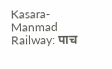Kasara-Manmad Railway: पाच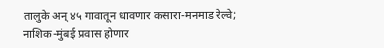तालुके अन् ४५ गावातून धावणार कसारा-मनमाड रेल्वे; नाशिक-मुंबई प्रवास होणार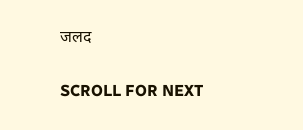जलद

SCROLL FOR NEXT